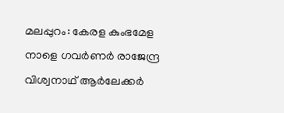മലപ്പുറം: കേരള കുംഭമേള നാളെ ഗവർണർ രാജേന്ദ്ര വിശ്വനാഥ് ആർലേക്കർ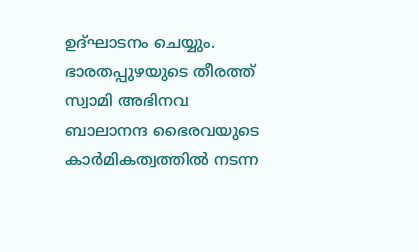ഉദ്ഘാടനം ചെയ്യും. ഭാരതപ്പുഴയുടെ തീരത്ത് സ്വാമി അഭിനവ ബാലാനന്ദ ഭൈരവയുടെ കാർമികത്വത്തിൽ നടന്ന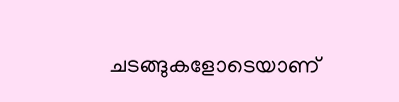ചടങ്ങുകളോടെയാണ്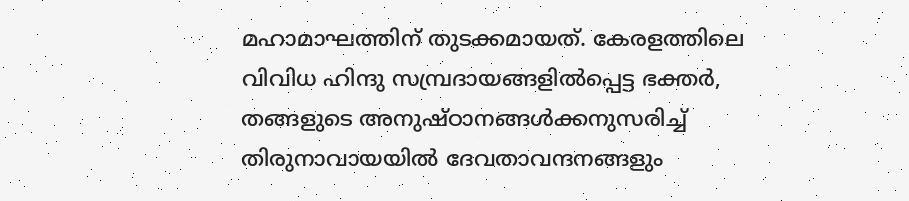മഹാമാഘത്തിന് തുടക്കമായത്. കേരളത്തിലെ വിവിധ ഹിന്ദു സമ്പ്രദായങ്ങളിൽപ്പെട്ട ഭക്തർ, തങ്ങളുടെ അനുഷ്ഠാനങ്ങൾക്കനുസരിച്ച് തിരുനാവായയിൽ ദേവതാവന്ദനങ്ങളും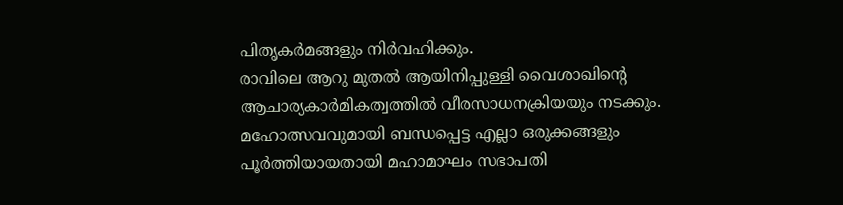പിതൃകർമങ്ങളും നിർവഹിക്കും.
രാവിലെ ആറു മുതൽ ആയിനിപ്പുള്ളി വൈശാഖിന്റെ ആചാര്യകാർമികത്വത്തിൽ വീരസാധനക്രിയയും നടക്കും. മഹോത്സവവുമായി ബന്ധപ്പെട്ട എല്ലാ ഒരുക്കങ്ങളും പൂർത്തിയായതായി മഹാമാഘം സഭാപതി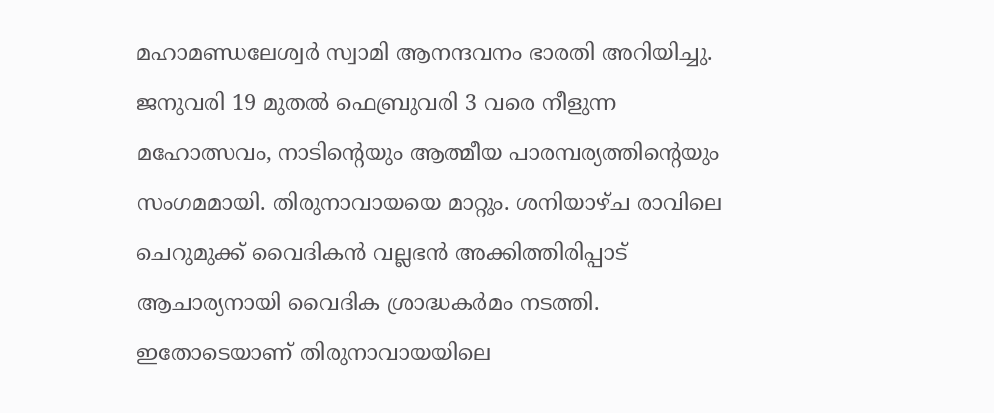മഹാമണ്ഡലേശ്വർ സ്വാമി ആനന്ദവനം ഭാരതി അറിയിച്ചു.
ജനുവരി 19 മുതൽ ഫെബ്രുവരി 3 വരെ നീളുന്ന മഹോത്സവം, നാടിന്റെയും ആത്മീയ പാരമ്പര്യത്തിന്റെയും സംഗമമായി. തിരുനാവായയെ മാറ്റും. ശനിയാഴ്ച രാവിലെ ചെറുമുക്ക് വൈദികൻ വല്ലഭൻ അക്കിത്തിരിപ്പാട് ആചാര്യനായി വൈദിക ശ്രാദ്ധകർമം നടത്തി. ഇതോടെയാണ് തിരുനാവായയിലെ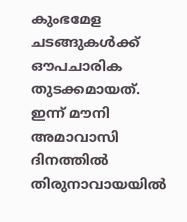കുംഭമേള ചടങ്ങുകൾക്ക് ഔപചാരിക തുടക്കമായത്.
ഇന്ന് മൗനി അമാവാസി ദിനത്തിൽ തിരുനാവായയിൽ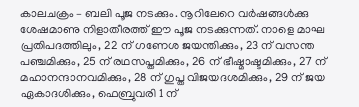കാലചക്രം – ബലി പൂജ നടക്കും. നൂറിലേറെ വർഷങ്ങൾക്കു ശേഷമാണു നിളാതീരത്ത് ഈ പൂജ നടക്കുന്നത്. നാളെ മാഘ പ്രതിപദത്തിലും, 22 ന് ഗണേശ ജയന്തിക്കും, 23 ന് വസന്ത പഞ്ചമിക്കും, 25 ന് രഥസപ്തമിക്കും, 26 ന് ഭീഷ്മാഷ്ടമിക്കും, 27 ന് മഹാനന്ദാനവമിക്കും, 28 ന് ഗുപ്ത വിജയദശമിക്കും, 29 ന് ജയ ഏകാദശിക്കും, ഫെബ്രുവരി 1 ന്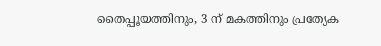തൈപ്പൂയത്തിനും, 3 ന് മകത്തിനും പ്രത്യേക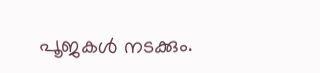പൂജകൾ നടക്കും.